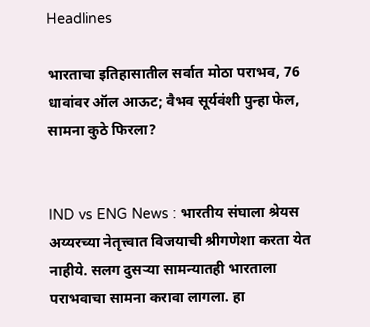Headlines

भारताचा इतिहासातील सर्वात मोठा पराभव, 76 धावांवर ऑल आऊट; वैभव सूर्यवंशी पुन्हा फेल, सामना कुठे फिरला?


IND vs ENG News : भारतीय संघाला श्रेयस अय्यरच्या नेतृत्त्वात विजयाची श्रीगणेशा करता येत नाहीये. सलग दुसऱ्या सामन्यातही भारताला पराभवाचा सामना करावा लागला. हा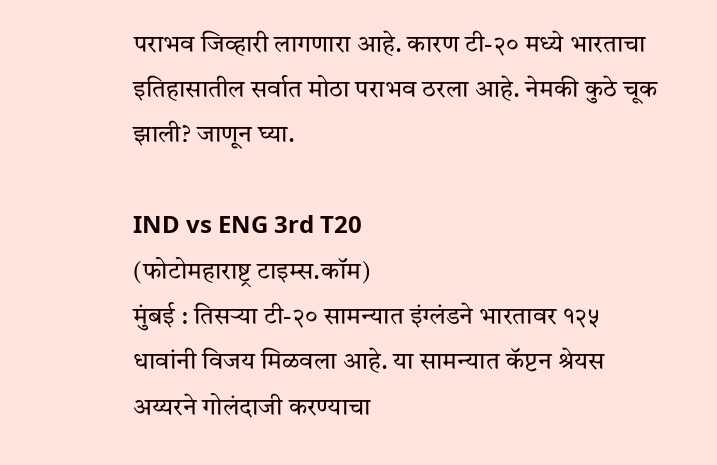पराभव जिव्हारी लागणारा आहे. कारण टी-२० मध्ये भारताचा इतिहासातील सर्वात मोठा पराभव ठरला आहे. नेमकी कुठे चूक झाली? जाणून घ्या.

IND vs ENG 3rd T20
(फोटोमहाराष्ट्र टाइम्स.कॉम)
मुंबई : तिसऱ्या टी-२० सामन्यात इंग्लंडने भारतावर १२५ धावांनी विजय मिळवला आहे. या सामन्यात कॅप्टन श्रेयस अय्यरने गोलंदाजी करण्याचा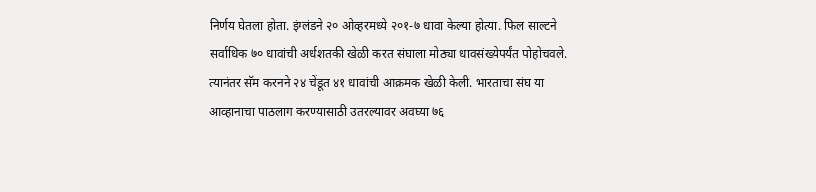निर्णय घेतला होता. इंग्लंडने २० ओव्हरमध्ये २०१-७ धावा केल्या होत्या. फिल साल्टने सर्वाधिक ७० धावांची अर्धशतकी खेळी करत संघाला मोठ्या धावसंख्येपर्यंत पोहोचवले. त्यानंतर सॅम करनने २४ चेंडूत ४१ धावांची आक्रमक खेळी केली. भारताचा संघ या आव्हानाचा पाठलाग करण्यासाठी उतरल्यावर अवघ्या ७६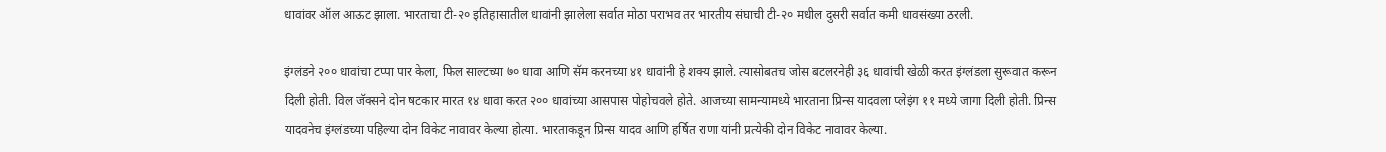धावांवर ऑल आऊट झाला. भारताचा टी-२० इतिहासातील धावांनी झालेला सर्वात मोठा पराभव तर भारतीय संघाची टी-२० मधील दुसरी सर्वात कमी धावसंख्या ठरली.

इंग्लंडने २०० धावांचा टप्पा पार केला, फिल साल्टच्या ७० धावा आणि सॅम करनच्या ४१ धावांनी हे शक्य झाले. त्यासोबतच जोस बटलरनेही ३६ धावांची खेळी करत इंग्लंडला सुरूवात करून दिली होती. विल जॅक्सने दोन षटकार मारत १४ धावा करत २०० धावांच्या आसपास पोहोचवले होते. आजच्या सामन्यामध्ये भारताना प्रिन्स यादवला प्लेइंग ११ मध्ये जागा दिली होती. प्रिन्स यादवनेच इंग्लंडच्या पहिल्या दोन विकेट नावावर केल्या होत्या. भारताकडून प्रिन्स यादव आणि हर्षित राणा यांनी प्रत्येकी दोन विकेट नावावर केल्या.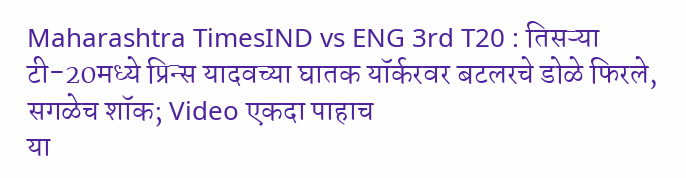Maharashtra TimesIND vs ENG 3rd T20 : तिसऱ्या टी-20मध्ये प्रिन्स यादवच्या घातक यॉर्करवर बटलरचे डोळे फिरले, सगळेच शॉक; Video एकदा पाहाच
या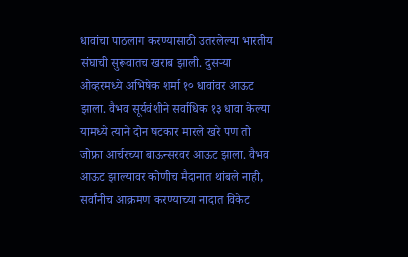धावांचा पाठलाग करण्यासाठी उतरलेल्या भारतीय संघाची सुरूवातच खराब झाली. दुसऱ्या ओव्हरमध्ये अभिषेक शर्मा १० धावांवर आऊट झाला. वैभव सूर्यवंशीने सर्वाधिक १३ धावा केल्या यामध्ये त्याने दोन षटकार मारले खरे पण तो जोफ्रा आर्चरच्या बाऊन्सरवर आऊट झाला. वैभव आऊट झाल्यावर कोणीच मैदानात थांबले नाही, सर्वांनीच आक्रमण करण्याच्या नादात विकेट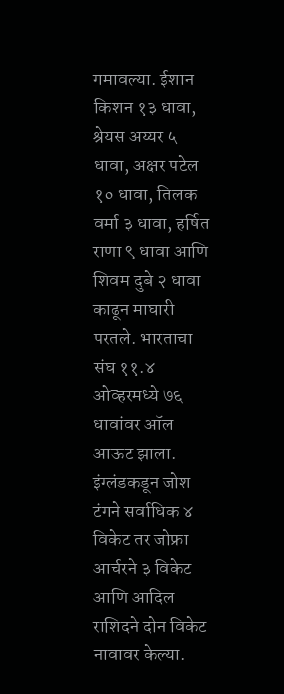गमावल्या. ईशान किशन १३ धावा, श्रेयस अय्यर ५ धावा, अक्षर पटेल १० धावा, तिलक वर्मा ३ धावा, हर्षित राणा ९ धावा आणि शिवम दुबे २ धावा काढून माघारी परतले. भारताचा संघ ११.४ ओव्हरमध्ये ७६ धावांवर ऑल आऊट झाला. इंग्लंडकडून जोश टंगने सर्वाधिक ४ विकेट तर जोफ्रा आर्चरने ३ विकेट आणि आदिल राशिदने दोन विकेट नावावर केल्या.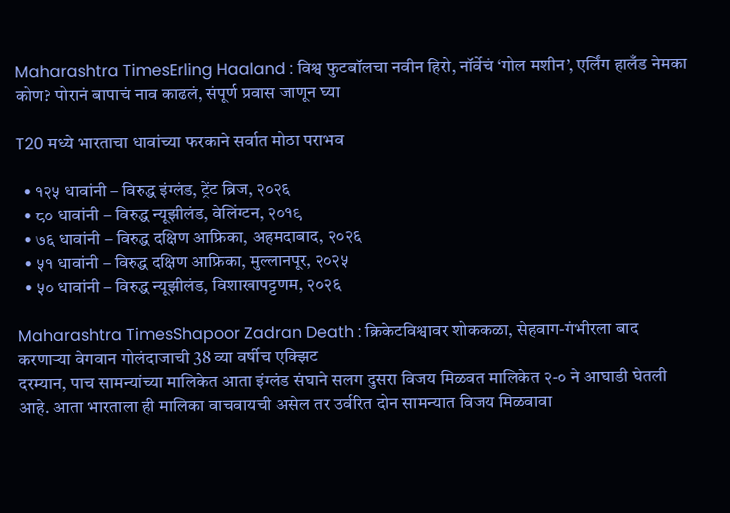Maharashtra TimesErling Haaland : विश्व फुटबॉलचा नवीन हिरो, नॉर्वेचं ‘गोल मशीन’, एर्लिंग हालँड नेमका कोण? पोरानं बापाचं नाव काढलं, संपूर्ण प्रवास जाणून घ्या

T20 मध्ये भारताचा धावांच्या फरकाने सर्वात मोठा पराभव

  • १२५ धावांनी – विरुद्ध इंग्लंड, ट्रेंट ब्रिज, २०२६
  • ८० धावांनी – विरुद्ध न्यूझीलंड, वेलिंग्टन, २०१९
  • ७६ धावांनी – विरुद्ध दक्षिण आफ्रिका, अहमदाबाद, २०२६
  • ५१ धावांनी – विरुद्ध दक्षिण आफ्रिका, मुल्लानपूर, २०२५
  • ५० धावांनी – विरुद्ध न्यूझीलंड, विशाखापट्टणम, २०२६

Maharashtra TimesShapoor Zadran Death : क्रिकेटविश्वावर शोककळा, सेहवाग-गंभीरला बाद करणाऱ्या वेगवान गोलंदाजाची 38 व्या वर्षीच एक्झिट
दरम्यान, पाच सामन्यांच्या मालिकेत आता इंग्लंड संघाने सलग दुसरा विजय मिळवत मालिकेत २-० ने आघाडी घेतली आहे. आता भारताला ही मालिका वाचवायची असेल तर उर्वरित दोन सामन्यात विजय मिळवावा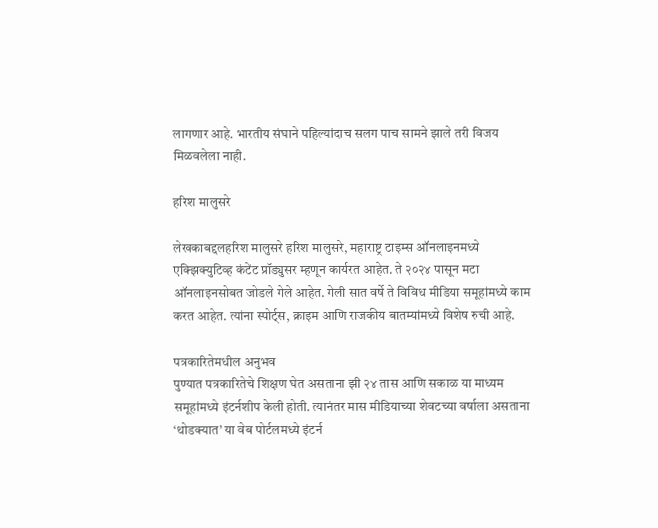लागणार आहे. भारतीय संघाने पहिल्यांदाच सलग पाच सामने झाले तरी विजय मिळवलेला नाही.

हरिश मालुसरे

लेखकाबद्दलहरिश मालुसरे हरिश मालुसरे, महाराष्ट्र टाइम्स ऑनलाइनमध्ये एक्झिक्युटिव्ह कंटेंट प्रॉड्युसर म्हणून कार्यरत आहेत. ते २०२४ पासून मटा ऑनलाइनसोबत जोडले गेले आहेत. गेली सात वर्षे ते विविध मीडिया समूहांमध्ये काम करत आहेत. त्यांना स्पोर्ट्स, क्राइम आणि राजकीय बातम्यांमध्ये विशेष रुची आहे.

पत्रकारितेमधील अनुभव
पुण्यात पत्रकारितेचे शिक्षण घेत असताना झी २४ तास आणि सकाळ या माध्यम समूहांमध्ये इंटर्नशीप केली होती. त्यानंतर मास मीडियाच्या शेवटच्या वर्षाला असताना ‘थोडक्यात’ या वेब पोर्टलमध्ये इंटर्न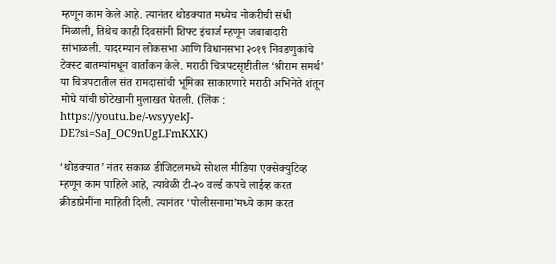म्हणून काम केले आहे. त्यानंतर थोडक्यात मध्येच नोकरीची संधी मिळाली, तिथेच काही दिवसांनी शिफ्ट इंचार्ज म्हणून जबाबादारी सांभाळली. यादरम्यान लोकसभा आणि विधानसभा २०१९ निवडणुकांचे टेक्स्ट बातम्यांमधून वार्तांकन केले. मराठी चित्रपटसृष्टीतील ‘श्रीराम समर्थ’ या चित्रपटातील संत रामदासांची भूमिका साकारणारे मराठी अभिनेते शंतून मोघे यांची छोटेखानी मुलाखत घेतली. (लिंक : https://youtu.be/-wsyyekJ-DE?si=SaJ_OC9nUgLFmKXK)

‘थोडक्यात’ नंतर सकाळ डीजिटलमध्ये सोशल मीडिया एक्सेक्युटिव्ह म्हणून काम पाहिले आहे, त्यावेळी टी-२० वर्ल्ड कपचे लाईव्ह करत क्रीडाप्रेमींना माहिती दिली. त्यानंतर ‘पोलीसनामा’मध्ये काम करत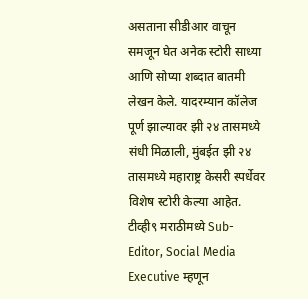असताना सीडीआर वाचून समजून घेत अनेक स्टोरी साध्या आणि सोप्या शब्दात बातमी लेखन केले. यादरम्यान कॉलेज पूर्ण झाल्यावर झी २४ तासमध्ये संधी मिळाली, मुंबईत झी २४ तासमध्ये महाराष्ट्र केसरी स्पर्धेवर विशेष स्टोरी केल्या आहेत. टीव्ही९ मराठीमध्ये Sub-Editor, Social Media Executive म्हणून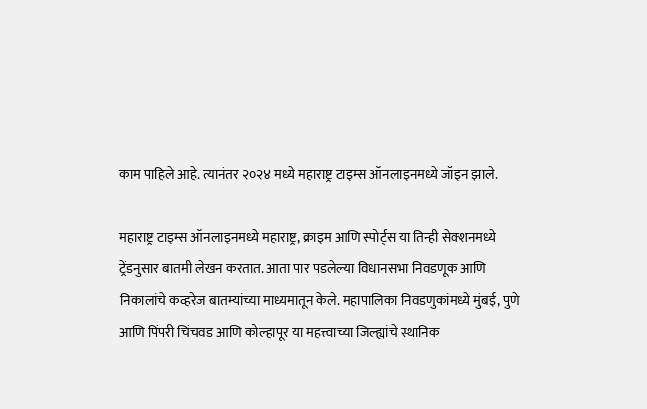काम पाहिले आहे. त्यानंतर २०२४ मध्ये महाराष्ट्र टाइम्स ऑनलाइनमध्ये जॉइन झाले.

महाराष्ट्र टाइम्स ऑनलाइनमध्ये महाराष्ट्र, क्राइम आणि स्पोर्ट्स या तिन्ही सेक्शनमध्ये ट्रेंडनुसार बातमी लेखन करतात. आता पार पडलेल्या विधानसभा निवडणूक आणि निकालांचे कव्हरेज बातम्यांच्या माध्यमातून केले. महापालिका निवडणुकांमध्ये मुंबई, पुणे आणि पिंपरी चिंचवड आणि कोल्हापूर या महत्त्वाच्या जिल्ह्यांचे स्थानिक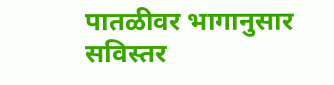पातळीवर भागानुसार सविस्तर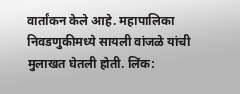वार्तांकन केले आहे. महापालिका निवडणुकीमध्ये सायली वांजळे यांची मुलाखत घेतली होती. लिंक: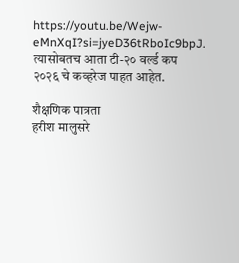https://youtu.be/Wejw-eMnXqI?si=jyeD36tRboIc9bpJ. त्यासोबतच आता टी-२० वर्ल्ड कप २०२६ चे कव्हरेज पाहत आहेत.

शैक्षणिक पात्रता
हरीश मालुसरे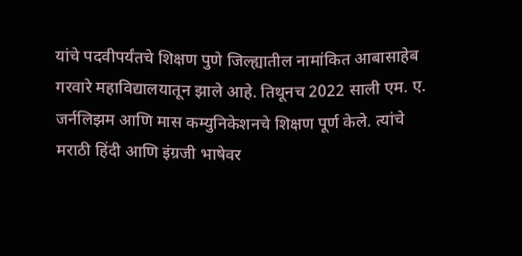यांचे पदवीपर्यंतचे शिक्षण पुणे जिल्ह्यातील नामांकित आबासाहेब गरवारे महाविद्यालयातून झाले आहे. तिथूनच 2022 साली एम. ए. जर्नलिझम आणि मास कम्युनिकेशनचे शिक्षण पूर्ण केले. त्यांचे मराठी हिंदी आणि इंग्रजी भाषेवर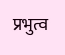प्रभुत्व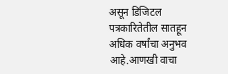असून डिजिटल पत्रकारितेतील सातहून अधिक वर्षांचा अनुभव आहे.आणखी वाचा